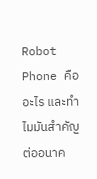Robot Phone คืออะไร และทำไมมันสำคัญต่ออนาค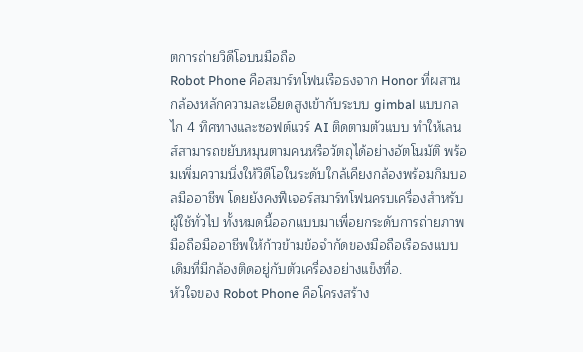ตการถ่ายวิดีโอบนมือถือ
Robot Phone คือสมาร์ทโฟนเรือธงจาก Honor ที่ผสานกล้องหลักความละเอียดสูงเข้ากับระบบ gimbal แบบกลไก 4 ทิศทางและซอฟต์แวร์ AI ติดตามตัวแบบ ทำให้เลนส์สามารถขยับหมุนตามคนหรือวัตถุได้อย่างอัตโนมัติ พร้อมเพิ่มความนิ่งให้วิดีโอในระดับใกล้เคียงกล้องพร้อมกิมบอลมืออาชีพ โดยยังคงฟีเจอร์สมาร์ทโฟนครบเครื่องสำหรับผู้ใช้ทั่วไป ทั้งหมดนี้ออกแบบมาเพื่อยกระดับการถ่ายภาพมือถือมืออาชีพให้ก้าวข้ามข้อจำกัดของมือถือเรือธงแบบเดิมที่มีกล้องติดอยู่กับตัวเครื่องอย่างแข็งทื่อ.
หัวใจของ Robot Phone คือโครงสร้าง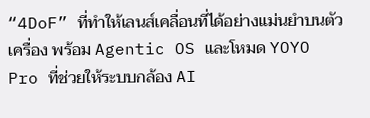“4DoF” ที่ทำให้เลนส์เคลื่อนที่ได้อย่างแม่นยำบนตัวเครื่อง พร้อม Agentic OS และโหมด YOYO Pro ที่ช่วยให้ระบบกล้อง AI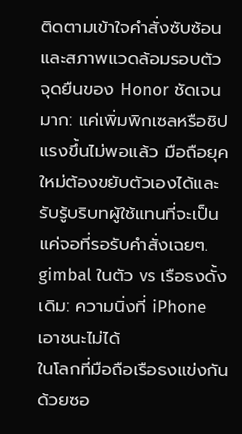ติดตามเข้าใจคำสั่งซับซ้อนและสภาพแวดล้อมรอบตัว จุดยืนของ Honor ชัดเจนมาก: แค่เพิ่มพิกเซลหรือชิปแรงขึ้นไม่พอแล้ว มือถือยุคใหม่ต้องขยับตัวเองได้และรับรู้บริบทผู้ใช้แทนที่จะเป็นแค่จอที่รอรับคำสั่งเฉยๆ.
gimbal ในตัว vs เรือธงดั้งเดิม: ความนิ่งที่ iPhone เอาชนะไม่ได้
ในโลกที่มือถือเรือธงแข่งกันด้วยซอ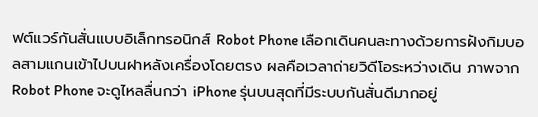ฟต์แวร์กันสั่นแบบอิเล็กทรอนิกส์ Robot Phone เลือกเดินคนละทางด้วยการฝังกิมบอลสามแกนเข้าไปบนฝาหลังเครื่องโดยตรง ผลคือเวลาถ่ายวิดีโอระหว่างเดิน ภาพจาก Robot Phone จะดูไหลลื่นกว่า iPhone รุ่นบนสุดที่มีระบบกันสั่นดีมากอยู่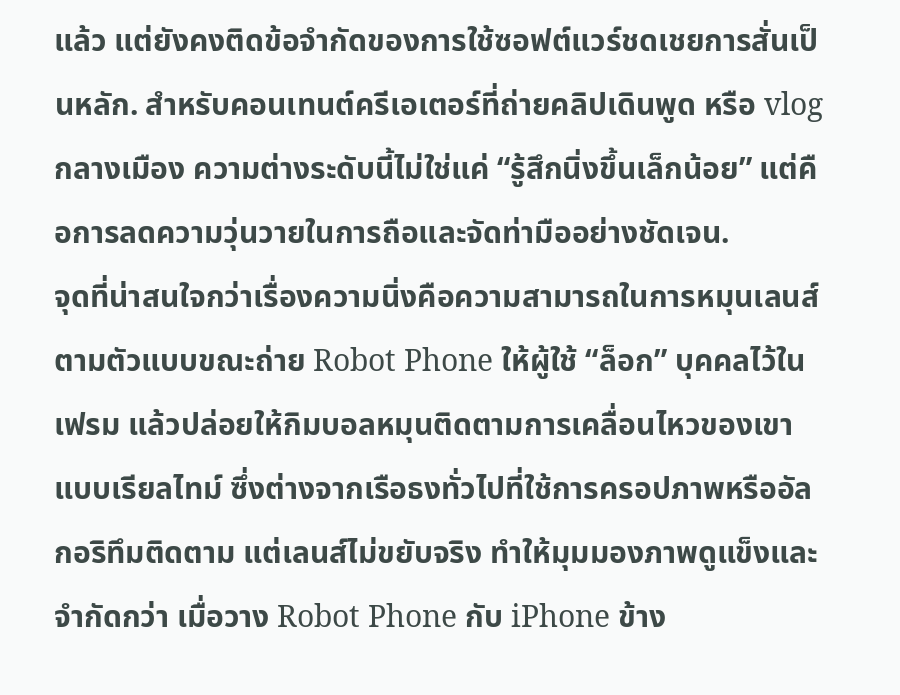แล้ว แต่ยังคงติดข้อจำกัดของการใช้ซอฟต์แวร์ชดเชยการสั่นเป็นหลัก. สำหรับคอนเทนต์ครีเอเตอร์ที่ถ่ายคลิปเดินพูด หรือ vlog กลางเมือง ความต่างระดับนี้ไม่ใช่แค่ “รู้สึกนิ่งขึ้นเล็กน้อย” แต่คือการลดความวุ่นวายในการถือและจัดท่ามืออย่างชัดเจน.
จุดที่น่าสนใจกว่าเรื่องความนิ่งคือความสามารถในการหมุนเลนส์ตามตัวแบบขณะถ่าย Robot Phone ให้ผู้ใช้ “ล็อก” บุคคลไว้ในเฟรม แล้วปล่อยให้กิมบอลหมุนติดตามการเคลื่อนไหวของเขาแบบเรียลไทม์ ซึ่งต่างจากเรือธงทั่วไปที่ใช้การครอปภาพหรืออัลกอริทึมติดตาม แต่เลนส์ไม่ขยับจริง ทำให้มุมมองภาพดูแข็งและจำกัดกว่า เมื่อวาง Robot Phone กับ iPhone ข้าง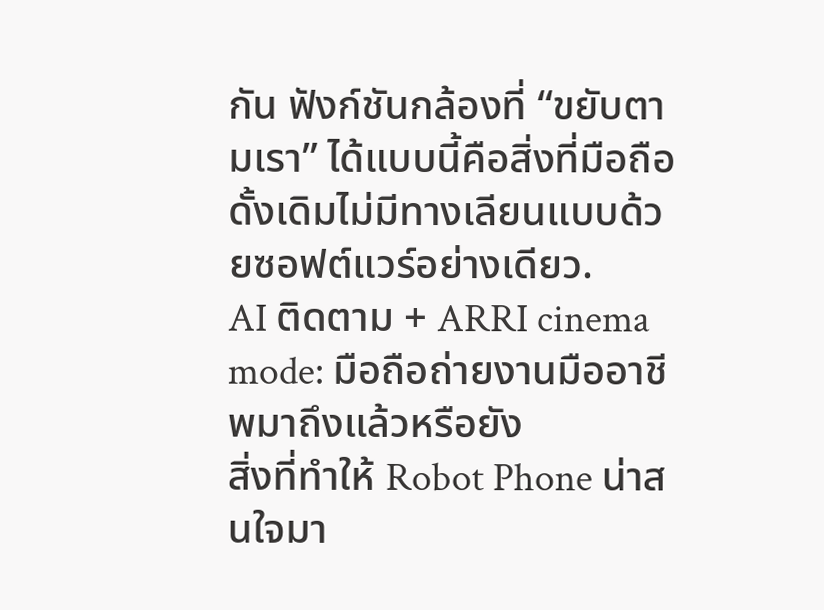กัน ฟังก์ชันกล้องที่ “ขยับตามเรา” ได้แบบนี้คือสิ่งที่มือถือดั้งเดิมไม่มีทางเลียนแบบด้วยซอฟต์แวร์อย่างเดียว.
AI ติดตาม + ARRI cinema mode: มือถือถ่ายงานมืออาชีพมาถึงแล้วหรือยัง
สิ่งที่ทำให้ Robot Phone น่าสนใจมา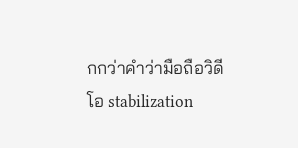กกว่าคำว่ามือถือวิดีโอ stabilization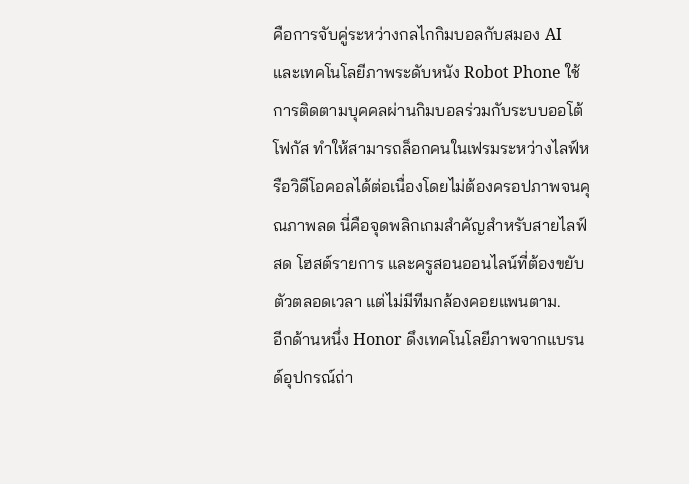คือการจับคู่ระหว่างกลไกกิมบอลกับสมอง AI และเทคโนโลยีภาพระดับหนัง Robot Phone ใช้การติดตามบุคคลผ่านกิมบอลร่วมกับระบบออโต้โฟกัส ทำให้สามารถล็อกคนในเฟรมระหว่างไลฟ์หรือวิดีโอคอลได้ต่อเนื่องโดยไม่ต้องครอปภาพจนคุณภาพลด นี่คือจุดพลิกเกมสำคัญสำหรับสายไลฟ์สด โฮสต์รายการ และครูสอนออนไลน์ที่ต้องขยับตัวตลอดเวลา แต่ไม่มีทีมกล้องคอยแพนตาม.
อีกด้านหนึ่ง Honor ดึงเทคโนโลยีภาพจากแบรนด์อุปกรณ์ถ่า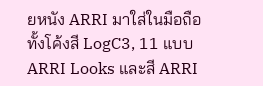ยหนัง ARRI มาใส่ในมือถือ ทั้งโค้งสี LogC3, 11 แบบ ARRI Looks และสี ARRI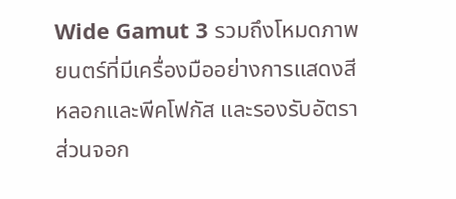Wide Gamut 3 รวมถึงโหมดภาพยนตร์ที่มีเครื่องมืออย่างการแสดงสีหลอกและพีคโฟกัส และรองรับอัตราส่วนจอก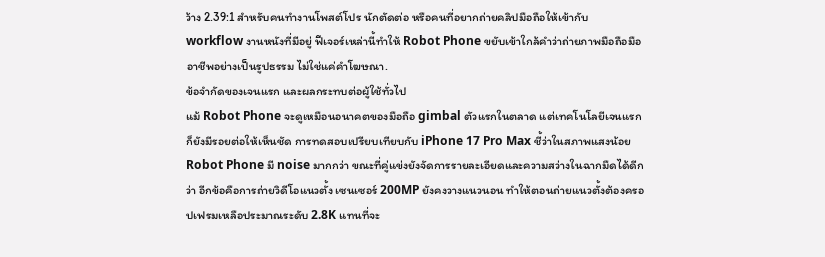ว้าง 2.39:1 สำหรับคนทำงานโพสต์โปร นักตัดต่อ หรือคนที่อยากถ่ายคลิปมือถือให้เข้ากับ workflow งานหนังที่มีอยู่ ฟีเจอร์เหล่านี้ทำให้ Robot Phone ขยับเข้าใกล้คำว่าถ่ายภาพมือถือมืออาชีพอย่างเป็นรูปธรรม ไม่ใช่แค่คำโฆษณา.
ข้อจำกัดของเจนแรก และผลกระทบต่อผู้ใช้ทั่วไป
แม้ Robot Phone จะดูเหมือนอนาคตของมือถือ gimbal ตัวแรกในตลาด แต่เทคโนโลยีเจนแรกก็ยังมีรอยต่อให้เห็นชัด การทดสอบเปรียบเทียบกับ iPhone 17 Pro Max ชี้ว่าในสภาพแสงน้อย Robot Phone มี noise มากกว่า ขณะที่คู่แข่งยังจัดการรายละเอียดและความสว่างในฉากมืดได้ดีกว่า อีกข้อคือการถ่ายวิดีโอแนวตั้ง เซนเซอร์ 200MP ยังคงวางแนวนอน ทำให้ตอนถ่ายแนวตั้งต้องครอปเฟรมเหลือประมาณระดับ 2.8K แทนที่จะ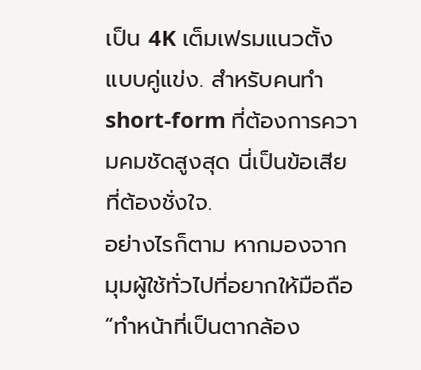เป็น 4K เต็มเฟรมแนวตั้งแบบคู่แข่ง. สำหรับคนทำ short-form ที่ต้องการความคมชัดสูงสุด นี่เป็นข้อเสียที่ต้องชั่งใจ.
อย่างไรก็ตาม หากมองจากมุมผู้ใช้ทั่วไปที่อยากให้มือถือ “ทำหน้าที่เป็นตากล้อง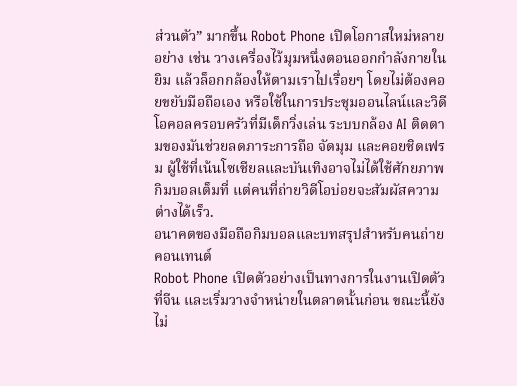ส่วนตัว” มากขึ้น Robot Phone เปิดโอกาสใหม่หลายอย่าง เช่น วางเครื่องไว้มุมหนึ่งตอนออกกำลังกายในยิม แล้วล็อกกล้องให้ตามเราไปเรื่อยๆ โดยไม่ต้องคอยขยับมือถือเอง หรือใช้ในการประชุมออนไลน์และวิดีโอคอลครอบครัวที่มีเด็กวิ่งเล่น ระบบกล้อง AI ติดตามของมันช่วยลดภาระการถือ จัดมุม และคอยชิดเฟรม ผู้ใช้ที่เน้นโซเชียลและบันเทิงอาจไม่ได้ใช้ศักยภาพกิมบอลเต็มที่ แต่คนที่ถ่ายวิดีโอบ่อยจะสัมผัสความต่างได้เร็ว.
อนาคตของมือถือกิมบอลและบทสรุปสำหรับคนถ่ายคอนเทนต์
Robot Phone เปิดตัวอย่างเป็นทางการในงานเปิดตัวที่จีน และเริ่มวางจำหน่ายในตลาดนั้นก่อน ขณะนี้ยังไม่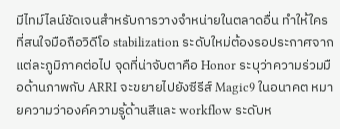มีไทม์ไลน์ชัดเจนสำหรับการวางจำหน่ายในตลาดอื่น ทำให้ใครที่สนใจมือถือวิดีโอ stabilization ระดับใหม่ต้องรอประกาศจากแต่ละภูมิภาคต่อไป จุดที่น่าจับตาคือ Honor ระบุว่าความร่วมมือด้านภาพกับ ARRI จะขยายไปยังซีรีส์ Magic9 ในอนาคต หมายความว่าองค์ความรู้ด้านสีและ workflow ระดับห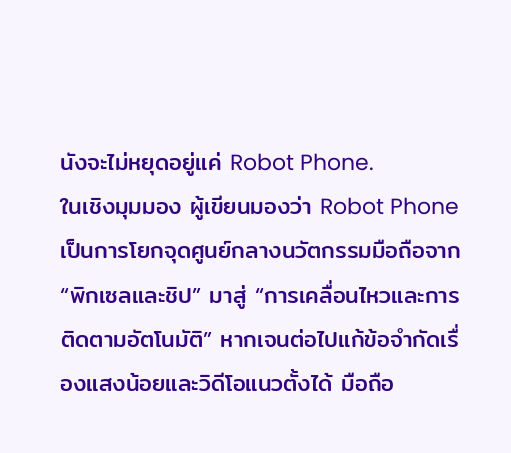นังจะไม่หยุดอยู่แค่ Robot Phone.
ในเชิงมุมมอง ผู้เขียนมองว่า Robot Phone เป็นการโยกจุดศูนย์กลางนวัตกรรมมือถือจาก “พิกเซลและชิป” มาสู่ “การเคลื่อนไหวและการติดตามอัตโนมัติ” หากเจนต่อไปแก้ข้อจำกัดเรื่องแสงน้อยและวิดีโอแนวตั้งได้ มือถือ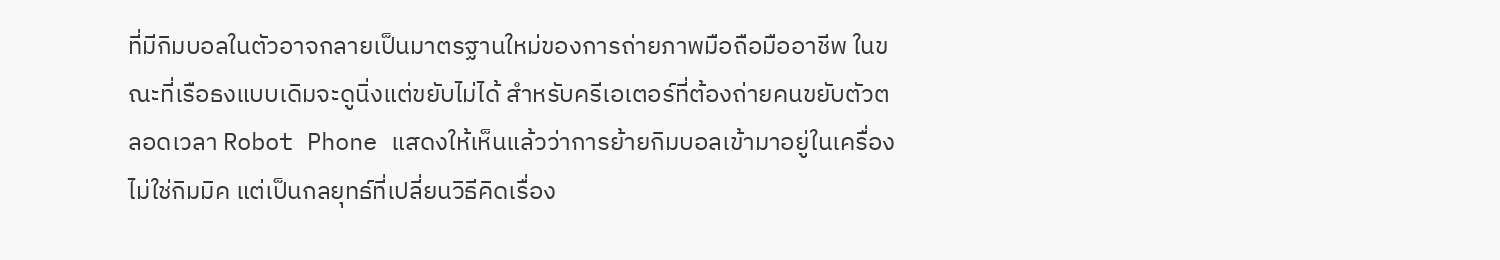ที่มีกิมบอลในตัวอาจกลายเป็นมาตรฐานใหม่ของการถ่ายภาพมือถือมืออาชีพ ในขณะที่เรือธงแบบเดิมจะดูนิ่งแต่ขยับไม่ได้ สำหรับครีเอเตอร์ที่ต้องถ่ายคนขยับตัวตลอดเวลา Robot Phone แสดงให้เห็นแล้วว่าการย้ายกิมบอลเข้ามาอยู่ในเครื่องไม่ใช่กิมมิค แต่เป็นกลยุทธ์ที่เปลี่ยนวิธีคิดเรื่อง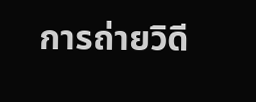การถ่ายวิดี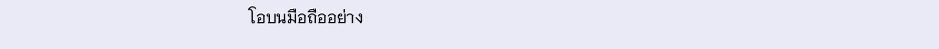โอบนมือถืออย่าง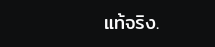แท้จริง.